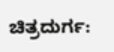ಚಿತ್ರದುರ್ಗ: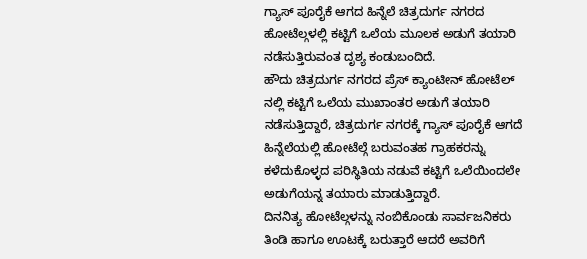ಗ್ಯಾಸ್ ಪೂರೈಕೆ ಆಗದ ಹಿನ್ನೆಲೆ ಚಿತ್ರದುರ್ಗ ನಗರದ ಹೋಟೆಲ್ಗಳಲ್ಲಿ ಕಟ್ಟಿಗೆ ಒಲೆಯ ಮೂಲಕ ಅಡುಗೆ ತಯಾರಿ ನಡೆಸುತ್ತಿರುವಂತ ದೃಶ್ಯ ಕಂಡುಬಂದಿದೆ.
ಹೌದು ಚಿತ್ರದುರ್ಗ ನಗರದ ಪ್ರೆಸ್ ಕ್ಯಾಂಟೀನ್ ಹೋಟೆಲ್ ನಲ್ಲಿ ಕಟ್ಟಿಗೆ ಒಲೆಯ ಮುಖಾಂತರ ಅಡುಗೆ ತಯಾರಿ ನಡೆಸುತ್ತಿದ್ದಾರೆ, ಚಿತ್ರದುರ್ಗ ನಗರಕ್ಕೆ ಗ್ಯಾಸ್ ಪೂರೈಕೆ ಆಗದೆ ಹಿನ್ನೆಲೆಯಲ್ಲಿ ಹೋಟೆಲ್ಗೆ ಬರುವಂತಹ ಗ್ರಾಹಕರನ್ನು ಕಳೆದುಕೊಳ್ಳದ ಪರಿಸ್ಥಿತಿಯ ನಡುವೆ ಕಟ್ಟಿಗೆ ಒಲೆಯಿಂದಲೇ ಅಡುಗೆಯನ್ನ ತಯಾರು ಮಾಡುತ್ತಿದ್ದಾರೆ.
ದಿನನಿತ್ಯ ಹೋಟೆಲ್ಗಳನ್ನು ನಂಬಿಕೊಂಡು ಸಾರ್ವಜನಿಕರು ತಿಂಡಿ ಹಾಗೂ ಊಟಕ್ಕೆ ಬರುತ್ತಾರೆ ಆದರೆ ಅವರಿಗೆ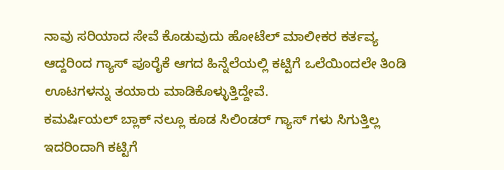ನಾವು ಸರಿಯಾದ ಸೇವೆ ಕೊಡುವುದು ಹೋಟೆಲ್ ಮಾಲೀಕರ ಕರ್ತವ್ಯ ಆದ್ದರಿಂದ ಗ್ಯಾಸ್ ಪೂರೈಕೆ ಆಗದ ಹಿನ್ನೆಲೆಯಲ್ಲಿ ಕಟ್ಟಿಗೆ ಒಲೆಯಿಂದಲೇ ತಿಂಡಿ ಊಟಗಳನ್ನು ತಯಾರು ಮಾಡಿಕೊಳ್ಳುತ್ತಿದ್ದೇವೆ.
ಕಮರ್ಷಿಯಲ್ ಬ್ಲಾಕ್ ನಲ್ಲೂ ಕೂಡ ಸಿಲಿಂಡರ್ ಗ್ಯಾಸ್ ಗಳು ಸಿಗುತ್ತಿಲ್ಲ ಇದರಿಂದಾಗಿ ಕಟ್ಟಿಗೆ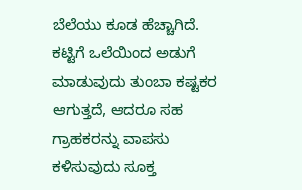ಬೆಲೆಯು ಕೂಡ ಹೆಚ್ಚಾಗಿದೆ.
ಕಟ್ಟಿಗೆ ಒಲೆಯಿಂದ ಅಡುಗೆ ಮಾಡುವುದು ತುಂಬಾ ಕಷ್ಟಕರ ಆಗುತ್ತದೆ, ಆದರೂ ಸಹ ಗ್ರಾಹಕರನ್ನು ವಾಪಸು ಕಳಿಸುವುದು ಸೂಕ್ತ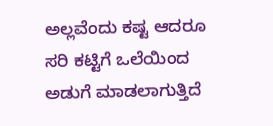ಅಲ್ಲವೆಂದು ಕಷ್ಟ ಆದರೂ ಸರಿ ಕಟ್ಟಿಗೆ ಒಲೆಯಿಂದ ಅಡುಗೆ ಮಾಡಲಾಗುತ್ತಿದೆ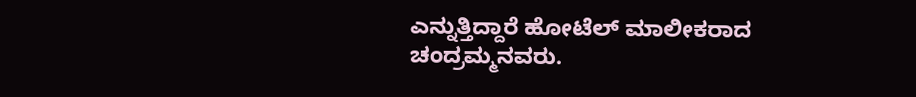ಎನ್ನುತ್ತಿದ್ದಾರೆ ಹೋಟೆಲ್ ಮಾಲೀಕರಾದ ಚಂದ್ರಮ್ಮನವರು.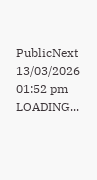PublicNext
13/03/2026 01:52 pm
LOADING...